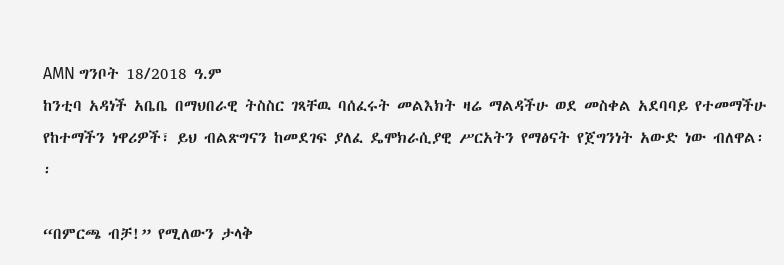AMN ግንቦት 18/2018 ዓ.ም
ከንቲባ አዳነች አቤቤ በማህበራዊ ትስስር ገጻቸዉ ባሰፈሩት መልእክት ዛሬ ማልዳችሁ ወደ መስቀል አደባባይ የተመማችሁ የከተማችን ነዋሪዎች፣ ይህ ብልጽግናን ከመደገፍ ያለፈ ዴሞክራሲያዊ ሥርአትን የማፅናት የጀግንነት አውድ ነው ብለዋል፡፡

“በምርጫ ብቻ!” የሚለውን ታላቅ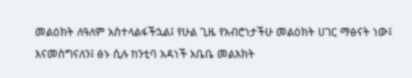መልዕክት ለዓለም አስተላልፋችኋል፤ የሁል ጊዜ የአብሮነታችሁ መልዕክት ሀገር ማፅናት ነው፤ እናመስግናለን፤ ፅኑ ሲሉ ከንቲባ አዳነች አቤቤ መልእክት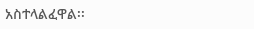አስተላልፈዋል፡፡